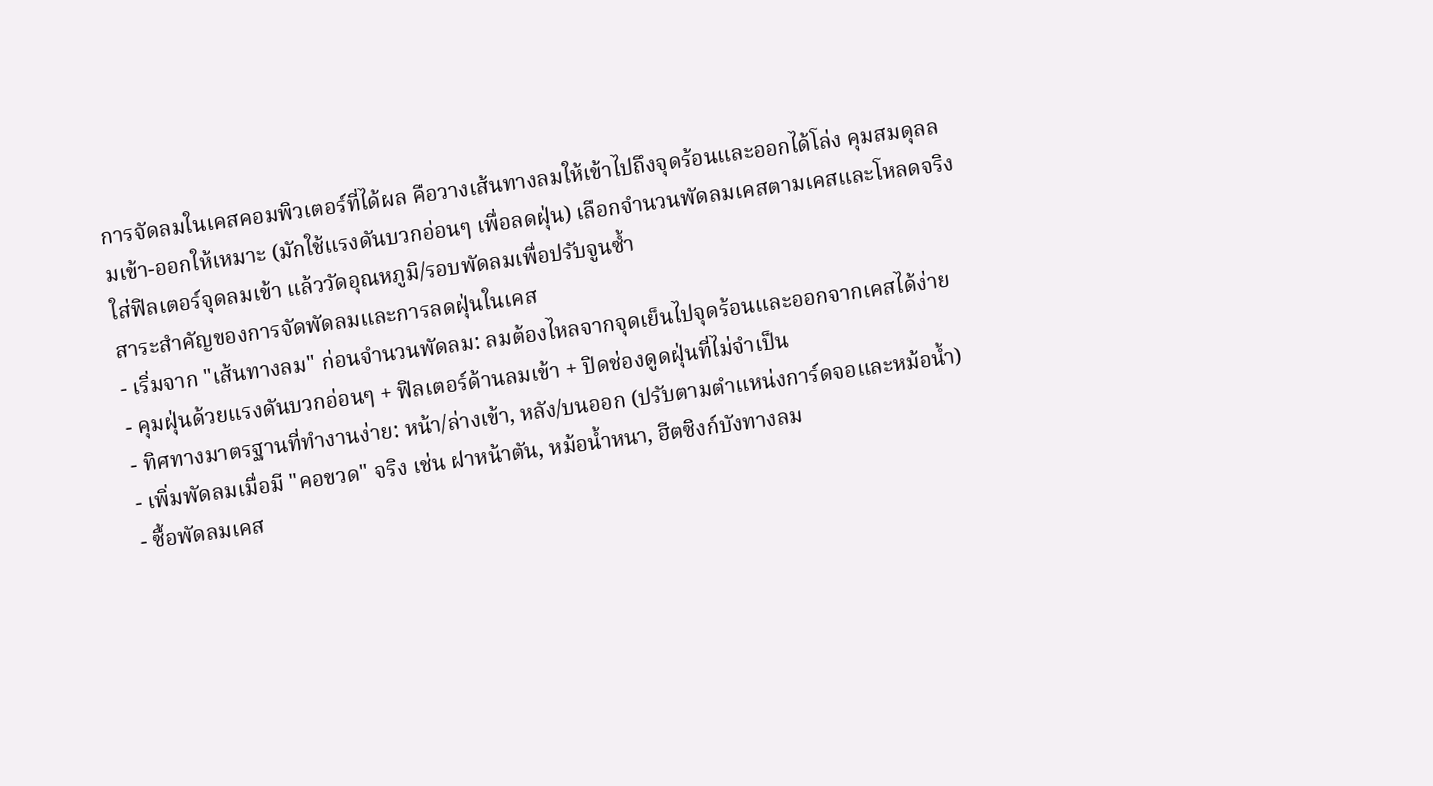การจัดลมในเคสคอมพิวเตอร์ที่ได้ผล คือวางเส้นทางลมให้เข้าไปถึงจุดร้อนและออกได้โล่ง คุมสมดุลลมเข้า-ออกให้เหมาะ (มักใช้แรงดันบวกอ่อนๆ เพื่อลดฝุ่น) เลือกจำนวนพัดลมเคสตามเคสและโหลดจริง ใส่ฟิลเตอร์จุดลมเข้า แล้ววัดอุณหภูมิ/รอบพัดลมเพื่อปรับจูนซ้ำ
สาระสำคัญของการจัดพัดลมและการลดฝุ่นในเคส
- เริ่มจาก "เส้นทางลม" ก่อนจำนวนพัดลม: ลมต้องไหลจากจุดเย็นไปจุดร้อนและออกจากเคสได้ง่าย
- คุมฝุ่นด้วยแรงดันบวกอ่อนๆ + ฟิลเตอร์ด้านลมเข้า + ปิดช่องดูดฝุ่นที่ไม่จำเป็น
- ทิศทางมาตรฐานที่ทำงานง่าย: หน้า/ล่างเข้า, หลัง/บนออก (ปรับตามตำแหน่งการ์ดจอและหม้อน้ำ)
- เพิ่มพัดลมเมื่อมี "คอขวด" จริง เช่น ฝาหน้าตัน, หม้อน้ำหนา, ฮีตซิงก์บังทางลม
- ซื้อพัดลมเคส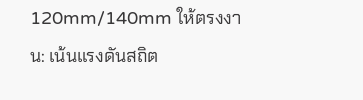120mm/140mm ให้ตรงงาน: เน้นแรงดันสถิต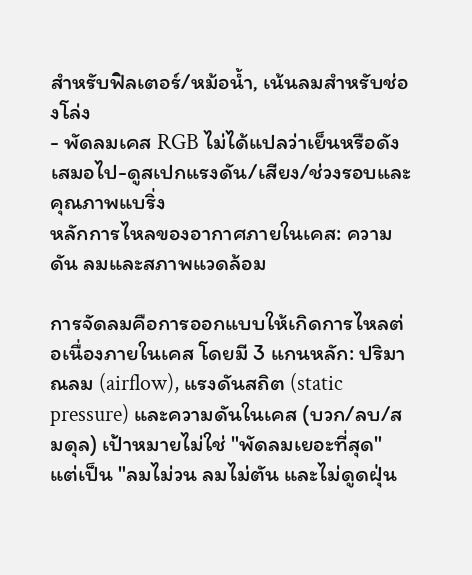สำหรับฟิลเตอร์/หม้อน้ำ, เน้นลมสำหรับช่องโล่ง
- พัดลมเคส RGB ไม่ได้แปลว่าเย็นหรือดังเสมอไป-ดูสเปกแรงดัน/เสียง/ช่วงรอบและคุณภาพแบริ่ง
หลักการไหลของอากาศภายในเคส: ความดัน ลมและสภาพแวดล้อม

การจัดลมคือการออกแบบให้เกิดการไหลต่อเนื่องภายในเคส โดยมี 3 แกนหลัก: ปริมาณลม (airflow), แรงดันสถิต (static pressure) และความดันในเคส (บวก/ลบ/สมดุล) เป้าหมายไม่ใช่ "พัดลมเยอะที่สุด" แต่เป็น "ลมไม่วน ลมไม่ตัน และไม่ดูดฝุ่น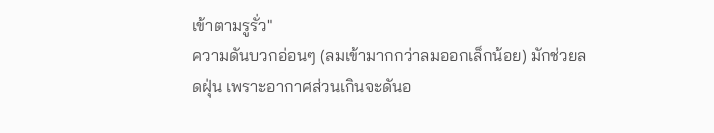เข้าตามรูรั่ว"
ความดันบวกอ่อนๆ (ลมเข้ามากกว่าลมออกเล็กน้อย) มักช่วยลดฝุ่น เพราะอากาศส่วนเกินจะดันอ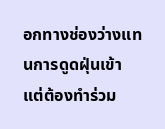อกทางช่องว่างแทนการดูดฝุ่นเข้า แต่ต้องทำร่วม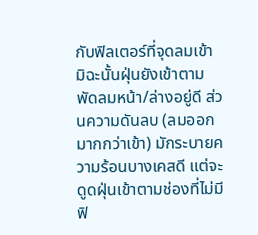กับฟิลเตอร์ที่จุดลมเข้า มิฉะนั้นฝุ่นยังเข้าตามพัดลมหน้า/ล่างอยู่ดี ส่วนความดันลบ (ลมออกมากกว่าเข้า) มักระบายความร้อนบางเคสดี แต่จะดูดฝุ่นเข้าตามช่องที่ไม่มีฟิ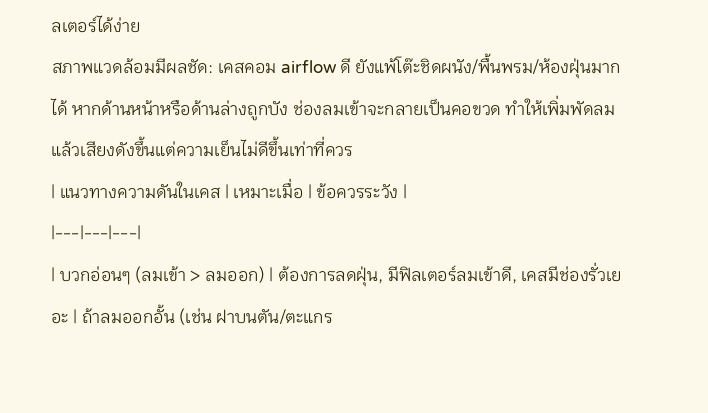ลเตอร์ได้ง่าย
สภาพแวดล้อมมีผลชัด: เคสคอม airflow ดี ยังแพ้โต๊ะชิดผนัง/พื้นพรม/ห้องฝุ่นมากได้ หากด้านหน้าหรือด้านล่างถูกบัง ช่องลมเข้าจะกลายเป็นคอขวด ทำให้เพิ่มพัดลมแล้วเสียงดังขึ้นแต่ความเย็นไม่ดีขึ้นเท่าที่ควร
| แนวทางความดันในเคส | เหมาะเมื่อ | ข้อควรระวัง |
|---|---|---|
| บวกอ่อนๆ (ลมเข้า > ลมออก) | ต้องการลดฝุ่น, มีฟิลเตอร์ลมเข้าดี, เคสมีช่องรั่วเยอะ | ถ้าลมออกอั้น (เช่น ฝาบนตัน/ตะแกร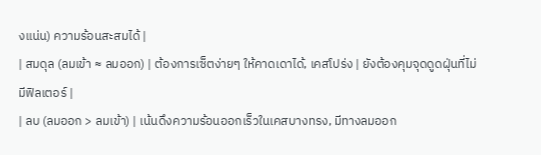งแน่น) ความร้อนสะสมได้ |
| สมดุล (ลมเข้า ≈ ลมออก) | ต้องการเซ็ตง่ายๆ ให้คาดเดาได้, เคสโปร่ง | ยังต้องคุมจุดดูดฝุ่นที่ไม่มีฟิลเตอร์ |
| ลบ (ลมออก > ลมเข้า) | เน้นดึงความร้อนออกเร็วในเคสบางทรง, มีทางลมออก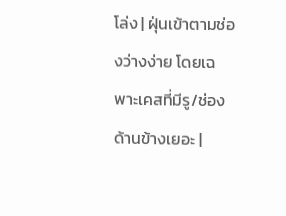โล่ง | ฝุ่นเข้าตามช่องว่างง่าย โดยเฉพาะเคสที่มีรู/ช่องด้านข้างเยอะ |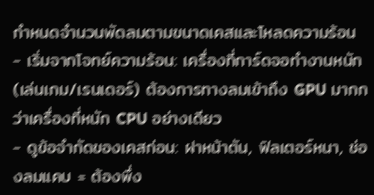กำหนดจำนวนพัดลมตามขนาดเคสและโหลดความร้อน
- เริ่มจากโจทย์ความร้อน: เครื่องที่การ์ดจอทำงานหนัก (เล่นเกม/เรนเดอร์) ต้องการทางลมเข้าถึง GPU มากกว่าเครื่องที่หนัก CPU อย่างเดียว
- ดูข้อจำกัดของเคสก่อน: ฝาหน้าตัน, ฟิลเตอร์หนา, ช่องลมแคบ = ต้องพึ่ง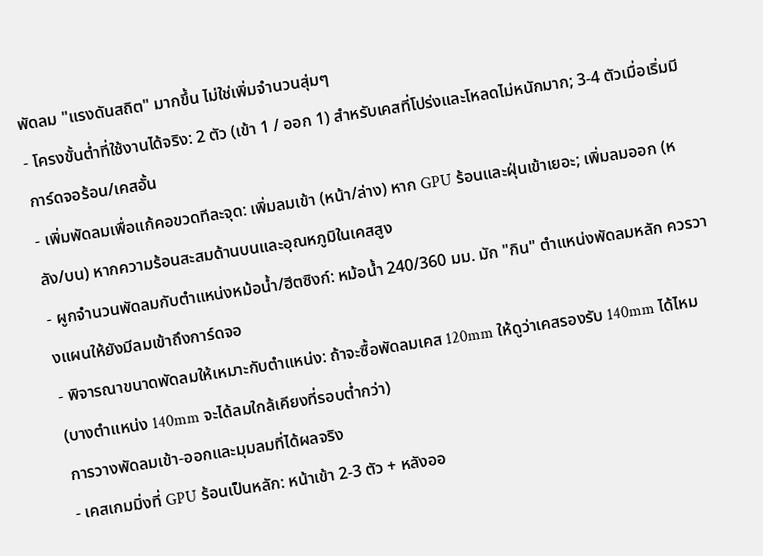พัดลม "แรงดันสถิต" มากขึ้น ไม่ใช่เพิ่มจำนวนสุ่มๆ
- โครงขั้นต่ำที่ใช้งานได้จริง: 2 ตัว (เข้า 1 / ออก 1) สำหรับเคสที่โปร่งและโหลดไม่หนักมาก; 3-4 ตัวเมื่อเริ่มมีการ์ดจอร้อน/เคสอั้น
- เพิ่มพัดลมเพื่อแก้คอขวดทีละจุด: เพิ่มลมเข้า (หน้า/ล่าง) หาก GPU ร้อนและฝุ่นเข้าเยอะ; เพิ่มลมออก (หลัง/บน) หากความร้อนสะสมด้านบนและอุณหภูมิในเคสสูง
- ผูกจำนวนพัดลมกับตำแหน่งหม้อน้ำ/ฮีตซิงก์: หม้อน้ำ 240/360 มม. มัก "กิน" ตำแหน่งพัดลมหลัก ควรวางแผนให้ยังมีลมเข้าถึงการ์ดจอ
- พิจารณาขนาดพัดลมให้เหมาะกับตำแหน่ง: ถ้าจะซื้อพัดลมเคส 120mm ให้ดูว่าเคสรองรับ 140mm ได้ไหม (บางตำแหน่ง 140mm จะได้ลมใกล้เคียงที่รอบต่ำกว่า)
การวางพัดลมเข้า-ออกและมุมลมที่ได้ผลจริง
- เคสเกมมิ่งที่ GPU ร้อนเป็นหลัก: หน้าเข้า 2-3 ตัว + หลังออ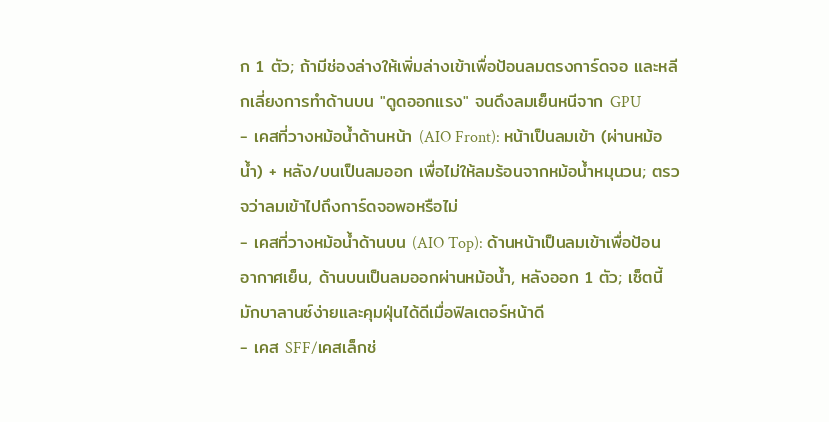ก 1 ตัว; ถ้ามีช่องล่างให้เพิ่มล่างเข้าเพื่อป้อนลมตรงการ์ดจอ และหลีกเลี่ยงการทำด้านบน "ดูดออกแรง" จนดึงลมเย็นหนีจาก GPU
- เคสที่วางหม้อน้ำด้านหน้า (AIO Front): หน้าเป็นลมเข้า (ผ่านหม้อน้ำ) + หลัง/บนเป็นลมออก เพื่อไม่ให้ลมร้อนจากหม้อน้ำหมุนวน; ตรวจว่าลมเข้าไปถึงการ์ดจอพอหรือไม่
- เคสที่วางหม้อน้ำด้านบน (AIO Top): ด้านหน้าเป็นลมเข้าเพื่อป้อนอากาศเย็น, ด้านบนเป็นลมออกผ่านหม้อน้ำ, หลังออก 1 ตัว; เซ็ตนี้มักบาลานซ์ง่ายและคุมฝุ่นได้ดีเมื่อฟิลเตอร์หน้าดี
- เคส SFF/เคสเล็กช่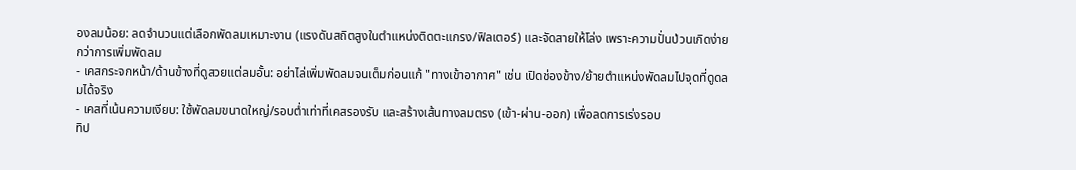องลมน้อย: ลดจำนวนแต่เลือกพัดลมเหมาะงาน (แรงดันสถิตสูงในตำแหน่งติดตะแกรง/ฟิลเตอร์) และจัดสายให้โล่ง เพราะความปั่นป่วนเกิดง่ายกว่าการเพิ่มพัดลม
- เคสกระจกหน้า/ด้านข้างที่ดูสวยแต่ลมอั้น: อย่าไล่เพิ่มพัดลมจนเต็มก่อนแก้ "ทางเข้าอากาศ" เช่น เปิดช่องข้าง/ย้ายตำแหน่งพัดลมไปจุดที่ดูดลมได้จริง
- เคสที่เน้นความเงียบ: ใช้พัดลมขนาดใหญ่/รอบต่ำเท่าที่เคสรองรับ และสร้างเส้นทางลมตรง (เข้า-ผ่าน-ออก) เพื่อลดการเร่งรอบ
ทิป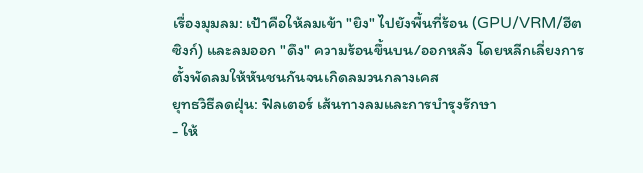เรื่องมุมลม: เป้าคือให้ลมเข้า "ยิง" ไปยังพื้นที่ร้อน (GPU/VRM/ฮีตซิงก์) และลมออก "ดึง" ความร้อนขึ้นบน/ออกหลัง โดยหลีกเลี่ยงการตั้งพัดลมให้หันชนกันจนเกิดลมวนกลางเคส
ยุทธวิธีลดฝุ่น: ฟิลเตอร์ เส้นทางลมและการบำรุงรักษา
- ให้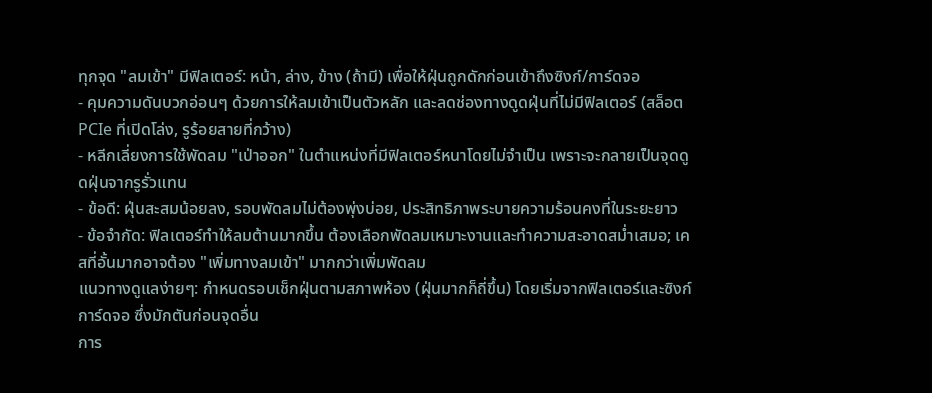ทุกจุด "ลมเข้า" มีฟิลเตอร์: หน้า, ล่าง, ข้าง (ถ้ามี) เพื่อให้ฝุ่นถูกดักก่อนเข้าถึงซิงก์/การ์ดจอ
- คุมความดันบวกอ่อนๆ ด้วยการให้ลมเข้าเป็นตัวหลัก และลดช่องทางดูดฝุ่นที่ไม่มีฟิลเตอร์ (สล็อต PCIe ที่เปิดโล่ง, รูร้อยสายที่กว้าง)
- หลีกเลี่ยงการใช้พัดลม "เป่าออก" ในตำแหน่งที่มีฟิลเตอร์หนาโดยไม่จำเป็น เพราะจะกลายเป็นจุดดูดฝุ่นจากรูรั่วแทน
- ข้อดี: ฝุ่นสะสมน้อยลง, รอบพัดลมไม่ต้องพุ่งบ่อย, ประสิทธิภาพระบายความร้อนคงที่ในระยะยาว
- ข้อจำกัด: ฟิลเตอร์ทำให้ลมต้านมากขึ้น ต้องเลือกพัดลมเหมาะงานและทำความสะอาดสม่ำเสมอ; เคสที่อั้นมากอาจต้อง "เพิ่มทางลมเข้า" มากกว่าเพิ่มพัดลม
แนวทางดูแลง่ายๆ: กำหนดรอบเช็กฝุ่นตามสภาพห้อง (ฝุ่นมากก็ถี่ขึ้น) โดยเริ่มจากฟิลเตอร์และซิงก์การ์ดจอ ซึ่งมักตันก่อนจุดอื่น
การ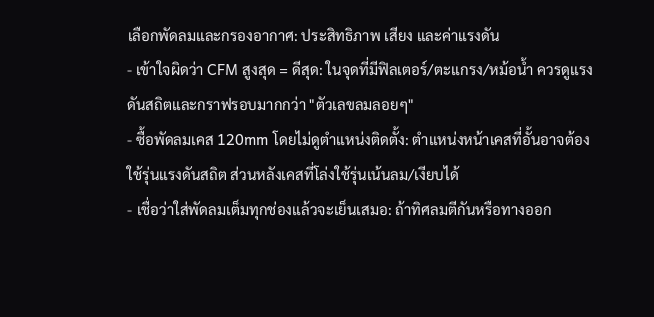เลือกพัดลมและกรองอากาศ: ประสิทธิภาพ เสียง และค่าแรงดัน
- เข้าใจผิดว่า CFM สูงสุด = ดีสุด: ในจุดที่มีฟิลเตอร์/ตะแกรง/หม้อน้ำ ควรดูแรงดันสถิตและกราฟรอบมากกว่า "ตัวเลขลมลอยๆ"
- ซื้อพัดลมเคส 120mm โดยไม่ดูตำแหน่งติดตั้ง: ตำแหน่งหน้าเคสที่อั้นอาจต้องใช้รุ่นแรงดันสถิต ส่วนหลังเคสที่โล่งใช้รุ่นเน้นลม/เงียบได้
- เชื่อว่าใส่พัดลมเต็มทุกช่องแล้วจะเย็นเสมอ: ถ้าทิศลมตีกันหรือทางออก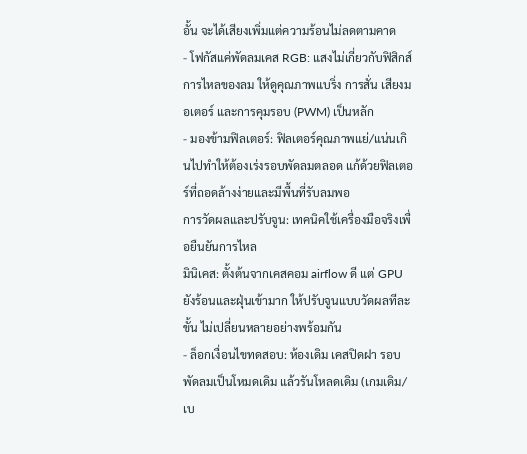อั้น จะได้เสียงเพิ่มแต่ความร้อนไม่ลดตามคาด
- โฟกัสแค่พัดลมเคส RGB: แสงไม่เกี่ยวกับฟิสิกส์การไหลของลม ให้ดูคุณภาพแบริ่ง การสั่น เสียงมอเตอร์ และการคุมรอบ (PWM) เป็นหลัก
- มองข้ามฟิลเตอร์: ฟิลเตอร์คุณภาพแย่/แน่นเกินไปทำให้ต้องเร่งรอบพัดลมตลอด แก้ด้วยฟิลเตอร์ที่ถอดล้างง่ายและมีพื้นที่รับลมพอ
การวัดผลและปรับจูน: เทคนิคใช้เครื่องมือจริงเพื่อยืนยันการไหล
มินิเคส: ตั้งต้นจากเคสคอม airflow ดี แต่ GPU ยังร้อนและฝุ่นเข้ามาก ให้ปรับจูนแบบวัดผลทีละขั้น ไม่เปลี่ยนหลายอย่างพร้อมกัน
- ล็อกเงื่อนไขทดสอบ: ห้องเดิม เคสปิดฝา รอบพัดลมเป็นโหมดเดิม แล้วรันโหลดเดิม (เกมเดิม/เบ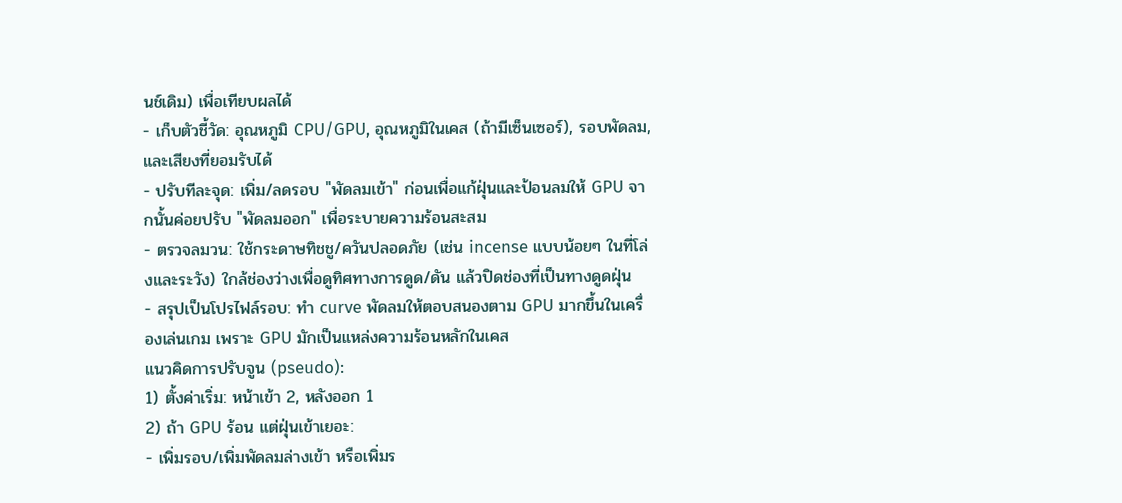นช์เดิม) เพื่อเทียบผลได้
- เก็บตัวชี้วัด: อุณหภูมิ CPU/GPU, อุณหภูมิในเคส (ถ้ามีเซ็นเซอร์), รอบพัดลม, และเสียงที่ยอมรับได้
- ปรับทีละจุด: เพิ่ม/ลดรอบ "พัดลมเข้า" ก่อนเพื่อแก้ฝุ่นและป้อนลมให้ GPU จากนั้นค่อยปรับ "พัดลมออก" เพื่อระบายความร้อนสะสม
- ตรวจลมวน: ใช้กระดาษทิชชู/ควันปลอดภัย (เช่น incense แบบน้อยๆ ในที่โล่งและระวัง) ใกล้ช่องว่างเพื่อดูทิศทางการดูด/ดัน แล้วปิดช่องที่เป็นทางดูดฝุ่น
- สรุปเป็นโปรไฟล์รอบ: ทำ curve พัดลมให้ตอบสนองตาม GPU มากขึ้นในเครื่องเล่นเกม เพราะ GPU มักเป็นแหล่งความร้อนหลักในเคส
แนวคิดการปรับจูน (pseudo):
1) ตั้งค่าเริ่ม: หน้าเข้า 2, หลังออก 1
2) ถ้า GPU ร้อน แต่ฝุ่นเข้าเยอะ:
- เพิ่มรอบ/เพิ่มพัดลมล่างเข้า หรือเพิ่มร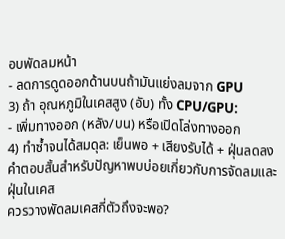อบพัดลมหน้า
- ลดการดูดออกด้านบนถ้ามันแย่งลมจาก GPU
3) ถ้า อุณหภูมิในเคสสูง (อับ) ทั้ง CPU/GPU:
- เพิ่มทางออก (หลัง/บน) หรือเปิดโล่งทางออก
4) ทำซ้ำจนได้สมดุล: เย็นพอ + เสียงรับได้ + ฝุ่นลดลง
คำตอบสั้นสำหรับปัญหาพบบ่อยเกี่ยวกับการจัดลมและฝุ่นในเคส
ควรวางพัดลมเคสกี่ตัวถึงจะพอ?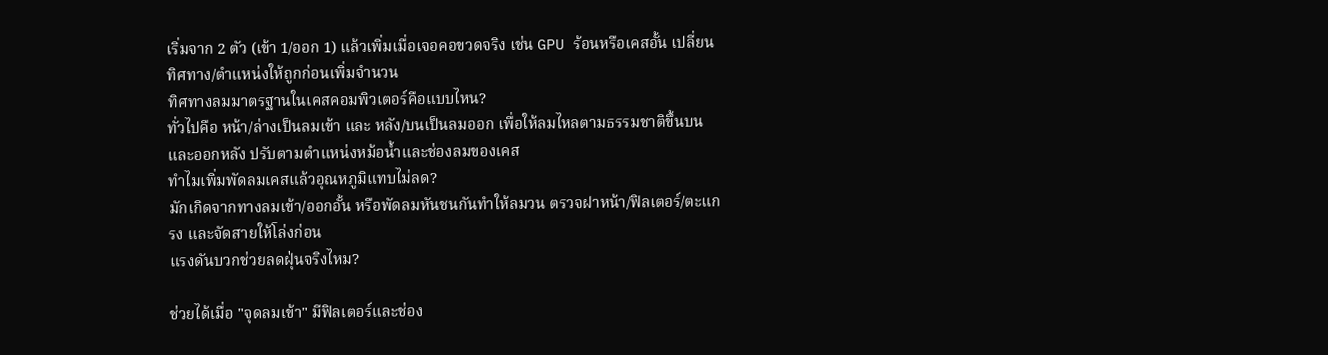เริ่มจาก 2 ตัว (เข้า 1/ออก 1) แล้วเพิ่มเมื่อเจอคอขวดจริง เช่น GPU ร้อนหรือเคสอั้น เปลี่ยนทิศทาง/ตำแหน่งให้ถูกก่อนเพิ่มจำนวน
ทิศทางลมมาตรฐานในเคสคอมพิวเตอร์คือแบบไหน?
ทั่วไปคือ หน้า/ล่างเป็นลมเข้า และ หลัง/บนเป็นลมออก เพื่อให้ลมไหลตามธรรมชาติขึ้นบนและออกหลัง ปรับตามตำแหน่งหม้อน้ำและช่องลมของเคส
ทำไมเพิ่มพัดลมเคสแล้วอุณหภูมิแทบไม่ลด?
มักเกิดจากทางลมเข้า/ออกอั้น หรือพัดลมหันชนกันทำให้ลมวน ตรวจฝาหน้า/ฟิลเตอร์/ตะแกรง และจัดสายให้โล่งก่อน
แรงดันบวกช่วยลดฝุ่นจริงไหม?

ช่วยได้เมื่อ "จุดลมเข้า" มีฟิลเตอร์และช่อง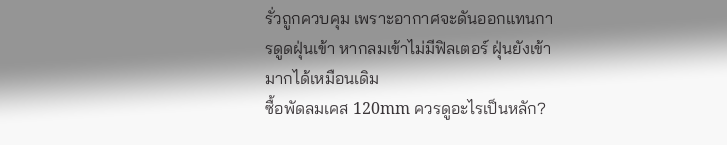รั่วถูกควบคุม เพราะอากาศจะดันออกแทนการดูดฝุ่นเข้า หากลมเข้าไม่มีฟิลเตอร์ ฝุ่นยังเข้ามากได้เหมือนเดิม
ซื้อพัดลมเคส 120mm ควรดูอะไรเป็นหลัก?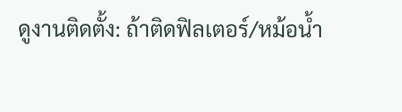ดูงานติดตั้ง: ถ้าติดฟิลเตอร์/หม้อน้ำ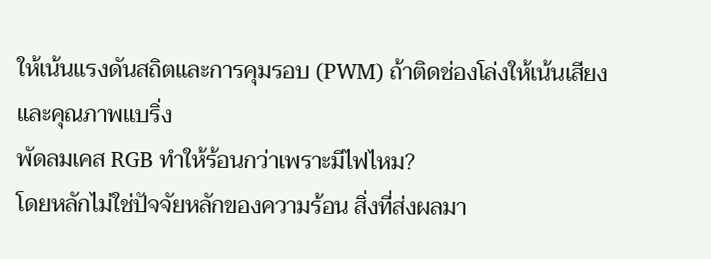ให้เน้นแรงดันสถิตและการคุมรอบ (PWM) ถ้าติดช่องโล่งให้เน้นเสียงและคุณภาพแบริ่ง
พัดลมเคส RGB ทำให้ร้อนกว่าเพราะมีไฟไหม?
โดยหลักไม่ใช่ปัจจัยหลักของความร้อน สิ่งที่ส่งผลมา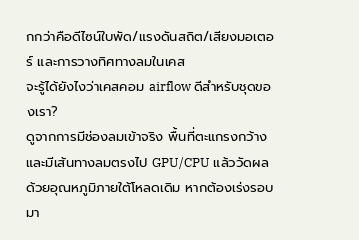กกว่าคือดีไซน์ใบพัด/แรงดันสถิต/เสียงมอเตอร์ และการวางทิศทางลมในเคส
จะรู้ได้ยังไงว่าเคสคอม airflow ดีสำหรับชุดของเรา?
ดูจากการมีช่องลมเข้าจริง พื้นที่ตะแกรงกว้าง และมีเส้นทางลมตรงไป GPU/CPU แล้ววัดผลด้วยอุณหภูมิภายใต้โหลดเดิม หากต้องเร่งรอบมา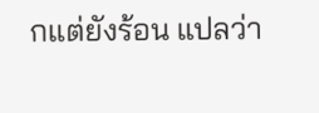กแต่ยังร้อน แปลว่า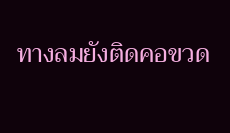ทางลมยังติดคอขวด